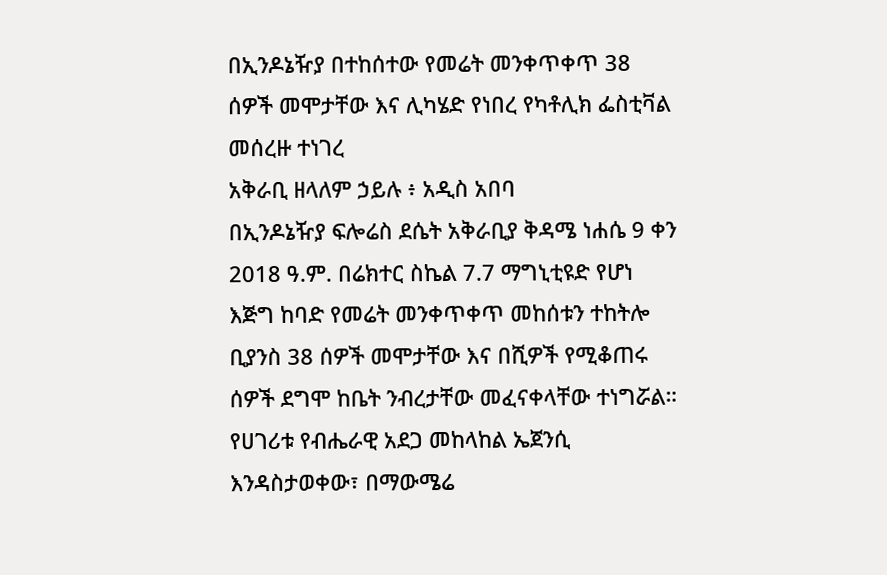በኢንዶኔዥያ በተከሰተው የመሬት መንቀጥቀጥ 38 ሰዎች መሞታቸው እና ሊካሄድ የነበረ የካቶሊክ ፌስቲቫል መሰረዙ ተነገረ
አቅራቢ ዘላለም ኃይሉ ፥ አዲስ አበባ
በኢንዶኔዥያ ፍሎሬስ ደሴት አቅራቢያ ቅዳሜ ነሐሴ 9 ቀን 2018 ዓ.ም. በሬክተር ስኬል 7.7 ማግኒቲዩድ የሆነ እጅግ ከባድ የመሬት መንቀጥቀጥ መከሰቱን ተከትሎ ቢያንስ 38 ሰዎች መሞታቸው እና በሺዎች የሚቆጠሩ ሰዎች ደግሞ ከቤት ንብረታቸው መፈናቀላቸው ተነግሯል።
የሀገሪቱ የብሔራዊ አደጋ መከላከል ኤጀንሲ እንዳስታወቀው፣ በማውሜሬ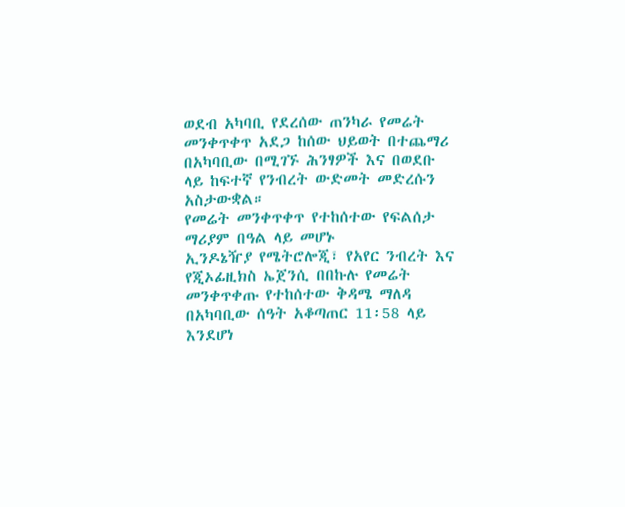ወደብ አካባቢ የደረሰው ጠንካራ የመሬት መንቀጥቀጥ አደጋ ከሰው ህይወት በተጨማሪ በአካባቢው በሚገኙ ሕንፃዎች እና በወደቡ ላይ ከፍተኛ የንብረት ውድመት መድረሱን አስታውቋል።
የመሬት መንቀጥቀጥ የተከሰተው የፍልሰታ ማሪያም በዓል ላይ መሆኑ
ኢንዶኔዥያ የሜትሮሎጂ፣ የአየር ንብረት እና የጂኦፊዚክስ ኤጀንሲ በበኩሉ የመሬት መንቀጥቀጡ የተከሰተው ቅዳሜ ማለዳ በአካባቢው ሰዓት አቆጣጠር 11፡58 ላይ እንደሆነ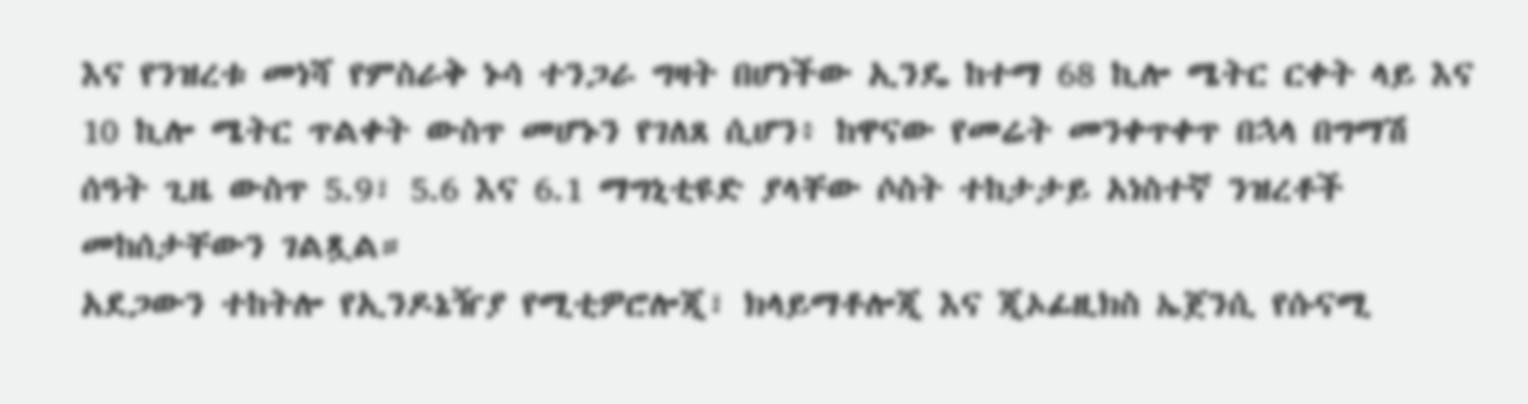እና የንዝረቱ መነሻ የምስራቅ ኑሳ ተንጋራ ግዛት በሆነችው ኢንዴ ከተማ 68 ኪሎ ሜትር ርቀት ላይ እና 10 ኪሎ ሜትር ጥልቀት ውስጥ መሆኑን የገለጸ ሲሆን፥ ከዋናው የመሬት መንቀጥቀጥ በኋላ በግማሽ ሰዓት ጊዜ ውስጥ 5.9፣ 5.6 እና 6.1 ማግኒቲዩድ ያላቸው ሶስት ተከታታይ አነስተኛ ንዝረቶች መከሰታቸውን ገልጿል።
አደጋውን ተከትሎ የኢንዶኔዥያ የሚቲዎሮሎጂ፣ ክላይማቶሎጂ እና ጂኦፊዚክስ ኤጀንሲ የሱናሚ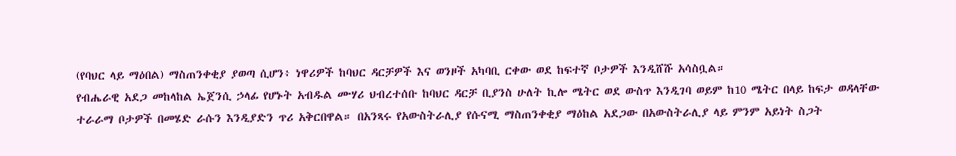(የባህር ላይ ማዕበል) ማስጠንቀቂያ ያወጣ ሲሆን፥ ነዋሪዎች ከባህር ዳርቻዎች እና ወንዞች አካባቢ ርቀው ወደ ከፍተኛ ቦታዎች እንዲሸሹ አሳስቧል።
የብሔራዊ አደጋ መከላከል ኤጀንሲ ኃላፊ የሆኑት አብዱል ሙሃሪ ህብረተሰቡ ከባህር ዳርቻ ቢያንስ ሁለት ኪሎ ሜትር ወደ ውስጥ እንዲገባ ወይም ከ10 ሜትር በላይ ከፍታ ወዳላቸው ተራራማ ቦታዎች በመሄድ ራሱን እንዲያድን ጥሪ አቅርበዋል። በአንጻሩ የአውስትራሊያ የሱናሚ ማስጠንቀቂያ ማዕከል አደጋው በአውስትራሊያ ላይ ምንም አይነት ስጋት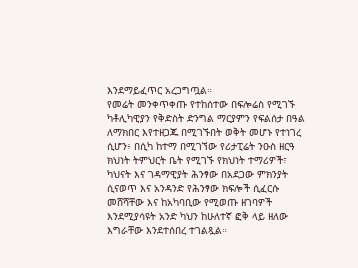እንደማይፈጥር አረጋግጧል።
የመሬት መንቀጥቀጡ የተከሰተው በፍሎሬስ የሚገኙ ካቶሊካዊያን የቅድስት ድንግል ማርያምን የፍልሰታ በዓል ለማክበር እየተዘጋጁ በሚገኙበት ወቅት መሆኑ የተነገረ ሲሆን፥ በሲካ ከተማ በሚገኘው የሪታፒሬት ንዑስ ዘርዓ ክህነት ትምህርት ቤት የሚገኙ የክህነት ተማሪዎች፣ ካህናት እና ገዳማዊያት ሕንፃው በአደጋው ምክንያት ሲናወጥ እና አንዳንድ የሕንፃው ክፍሎች ሲፈርሱ መሸሻቸው እና ከአካባቢው የሚወጡ ዘገባዎች እንደሚያሳዩት አንድ ካህን ከሁለተኛ ፎቅ ላይ ዘለው እግራቸው እንደተሰበረ ተገልጿል።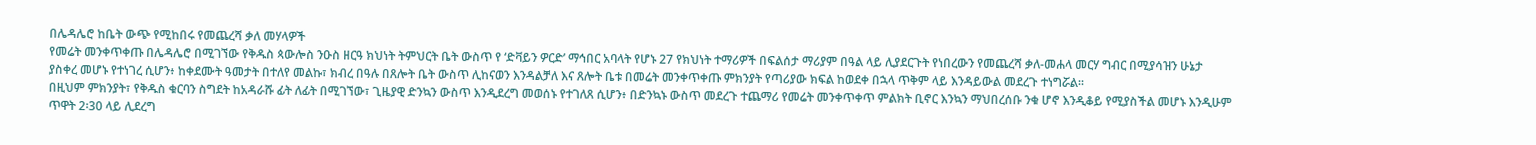በሌዳሌሮ ከቤት ውጭ የሚከበሩ የመጨረሻ ቃለ መሃላዎች
የመሬት መንቀጥቀጡ በሌዳሌሮ በሚገኘው የቅዱስ ጳውሎስ ንዑስ ዘርዓ ክህነት ትምህርት ቤት ውስጥ የ ‘ድቫይን ዎርድ’ ማኅበር አባላት የሆኑ 27 የክህነት ተማሪዎች በፍልሰታ ማሪያም በዓል ላይ ሊያደርጉት የነበረውን የመጨረሻ ቃለ-መሐላ መርሃ ግብር በሚያሳዝን ሁኔታ ያስቀረ መሆኑ የተነገረ ሲሆን፥ ከቀደሙት ዓመታት በተለየ መልኩ፣ ክብረ በዓሉ በጸሎት ቤት ውስጥ ሊከናወን እንዳልቻለ እና ጸሎት ቤቱ በመሬት መንቀጥቀጡ ምክንያት የጣሪያው ክፍል ከወደቀ በኋላ ጥቅም ላይ እንዳይውል መደረጉ ተነግሯል።
በዚህም ምክንያት፣ የቅዱስ ቁርባን ስግደት ከአዳራሹ ፊት ለፊት በሚገኘው፣ ጊዜያዊ ድንኳን ውስጥ እንዲደረግ መወሰኑ የተገለጸ ሲሆን፥ በድንኳኑ ውስጥ መደረጉ ተጨማሪ የመሬት መንቀጥቀጥ ምልክት ቢኖር እንኳን ማህበረሰቡ ንቁ ሆኖ እንዲቆይ የሚያስችል መሆኑ እንዲሁም ጥዋት 2፡30 ላይ ሊደረግ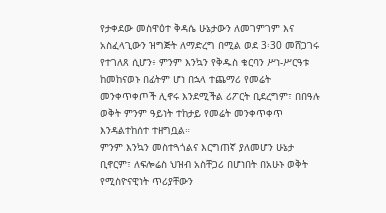የታቀደው መስዋዕተ ቅዳሴ ሁኔታውን ለመገምገም እና አስፈላጊውን ዝግጅት ለማድረግ በሚል ወደ 3፡30 መሸጋገሩ የተገለጸ ሲሆን፥ ምንም እንኳን የቅዱስ ቁርባን ሥነ-ሥርዓቱ ከመከናወኑ በፊትም ሆነ በኋላ ተጨማሪ የመሬት መንቀጥቀጦች ሊኖሩ እንደሚችል ሪፖርት ቢደረግም፣ በበዓሉ ወቅት ምንም ዓይነት ተከታይ የመሬት መንቀጥቀጥ እንዳልተከሰተ ተዘግቧል።
ምንም እንኳን መስተጓጎልና እርግጠኛ ያለመሆን ሁኔታ ቢኖርም፣ ለፍሎሬስ ህዝብ አስቸጋሪ በሆነበት በአሁኑ ወቅት የሚስዮናዊነት ጥሪያቸውን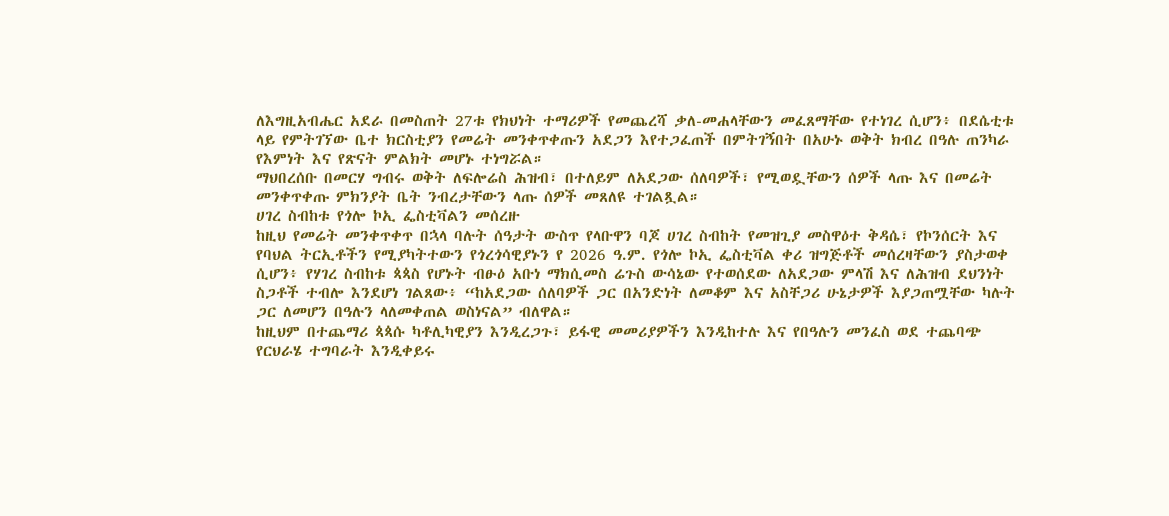ለእግዚአብሔር አደራ በመስጠት 27ቱ የክህነት ተማሪዎች የመጨረሻ ቃለ-መሐላቸውን መፈጸማቸው የተነገረ ሲሆን፥ በደሴቲቱ ላይ የምትገኘው ቤተ ክርስቲያን የመሬት መንቀጥቀጡን አደጋን እየተጋፈጠች በምትገኝበት በአሁኑ ወቅት ክብረ በዓሉ ጠንካራ የእምነት እና የጽናት ምልክት መሆኑ ተነግሯል።
ማህበረሰቡ በመርሃ ግብሩ ወቅት ለፍሎሬስ ሕዝብ፣ በተለይም ለአደጋው ሰለባዎች፣ የሚወዷቸውን ሰዎች ላጡ እና በመሬት መንቀጥቀጡ ምክንያት ቤት ንብረታቸውን ላጡ ሰዎች መጸለዩ ተገልጿል።
ሀገረ ስብከቱ የጎሎ ኮኢ ፌስቲቫልን መሰረዙ
ከዚህ የመሬት መንቀጥቀጥ በኋላ ባሉት ሰዓታት ውስጥ የላቡዋን ባጆ ሀገረ ስብከት የመዝጊያ መስዋዕተ ቅዳሴ፣ የኮንሰርት እና የባህል ትርኢቶችን የሚያካትተውን የጎረጎሳዊያኑን የ 2026 ዓ.ም. የጎሎ ኮኢ ፌስቲቫል ቀሪ ዝግጅቶች መሰረዛቸውን ያስታወቀ ሲሆን፥ የሃገረ ስብከቱ ጳጳስ የሆኑት ብፁዕ አቡነ ማክሲመስ ሬጉስ ውሳኔው የተወሰደው ለአደጋው ምላሽ እና ለሕዝብ ደህንነት ስጋቶች ተብሎ እንደሆነ ገልጸው፥ “ከአደጋው ሰለባዎች ጋር በአንድነት ለመቆም እና አስቸጋሪ ሁኔታዎች እያጋጠሟቸው ካሉት ጋር ለመሆን በዓሉን ላለመቀጠል ወስነናል” ብለዋል።
ከዚህም በተጨማሪ ጳጳሱ ካቶሊካዊያን እንዲረጋጉ፣ ይፋዊ መመሪያዎችን እንዲከተሉ እና የበዓሉን መንፈስ ወደ ተጨባጭ የርህራሄ ተግባራት እንዲቀይሩ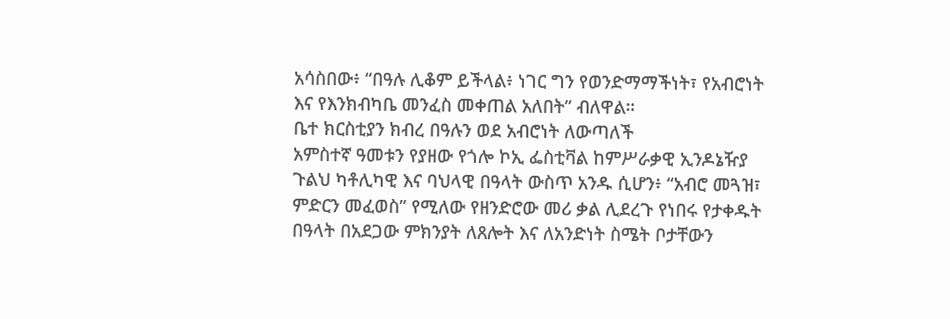አሳስበው፥ “በዓሉ ሊቆም ይችላል፥ ነገር ግን የወንድማማችነት፣ የአብሮነት እና የእንክብካቤ መንፈስ መቀጠል አለበት” ብለዋል።
ቤተ ክርስቲያን ክብረ በዓሉን ወደ አብሮነት ለውጣለች
አምስተኛ ዓመቱን የያዘው የጎሎ ኮኢ ፌስቲቫል ከምሥራቃዊ ኢንዶኔዥያ ጉልህ ካቶሊካዊ እና ባህላዊ በዓላት ውስጥ አንዱ ሲሆን፥ “አብሮ መጓዝ፣ ምድርን መፈወስ” የሚለው የዘንድሮው መሪ ቃል ሊደረጉ የነበሩ የታቀዱት በዓላት በአደጋው ምክንያት ለጸሎት እና ለአንድነት ስሜት ቦታቸውን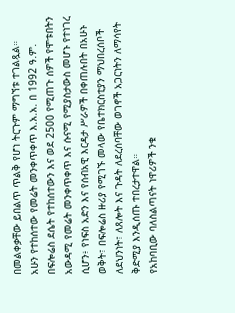በመልቀቃቸው ይበልጥ ጥልቅ የሆነ ትርጉም ማግኘቱ ተገልጿል።
አሁን የተከሰተው የመሬት መንቀጥቀጥ እ.አ.አ. በ 1992 ዓ.ም. በፍሎሬስ ደሴት የተከሰተውን እና ወደ 2500 የሚጠጉ ሰዎች የሞቱበትን አውዳሚ የመሬት መንቀጥቀጥ እና ሱናሚ የሚያስታውስ መሆኑ የተነገረ ሲሆን፥ የነፍስ አድን እና የሰብአዊ እርዳታ ሥራዎች በቀጠሉበት በአሁኑ ወቅት፣ በፍሎሬስ ዙሪያ የሚገኙ መላው የቤተክርስቲያን ማህበረሰቦች ለደህንነት፣ ለጸሎት እና ጉዳት ለደረሰባቸው ወገኖች አጋርነትን ለማሳየት ቅድሚያ እንዲሰጡ ተበረታተዋል።
የአከባቢው ባለስልጣናት ነዋሪዎች ንቁ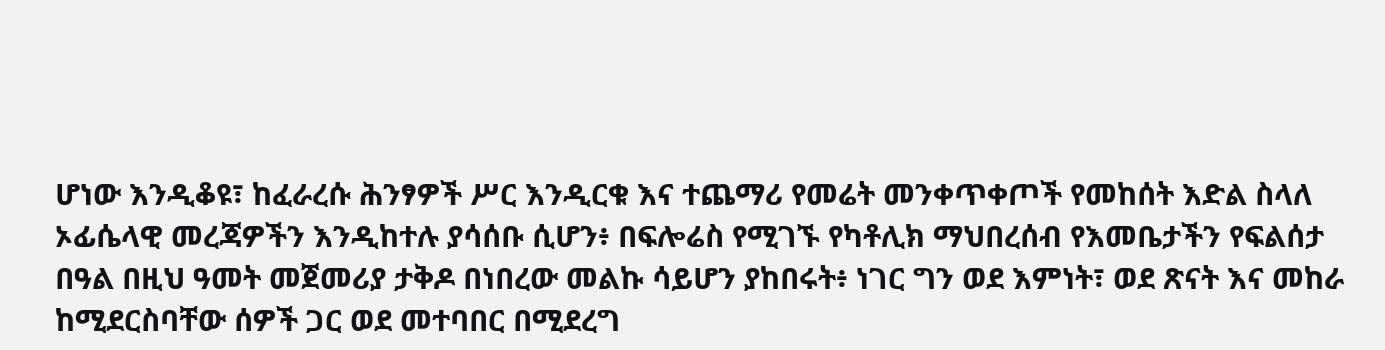ሆነው እንዲቆዩ፣ ከፈራረሱ ሕንፃዎች ሥር እንዲርቁ እና ተጨማሪ የመሬት መንቀጥቀጦች የመከሰት እድል ስላለ ኦፊሴላዊ መረጃዎችን እንዲከተሉ ያሳሰቡ ሲሆን፥ በፍሎሬስ የሚገኙ የካቶሊክ ማህበረሰብ የእመቤታችን የፍልሰታ በዓል በዚህ ዓመት መጀመሪያ ታቅዶ በነበረው መልኩ ሳይሆን ያከበሩት፥ ነገር ግን ወደ እምነት፣ ወደ ጽናት እና መከራ ከሚደርስባቸው ሰዎች ጋር ወደ መተባበር በሚደረግ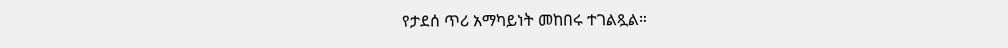የታደሰ ጥሪ አማካይነት መከበሩ ተገልጿል።